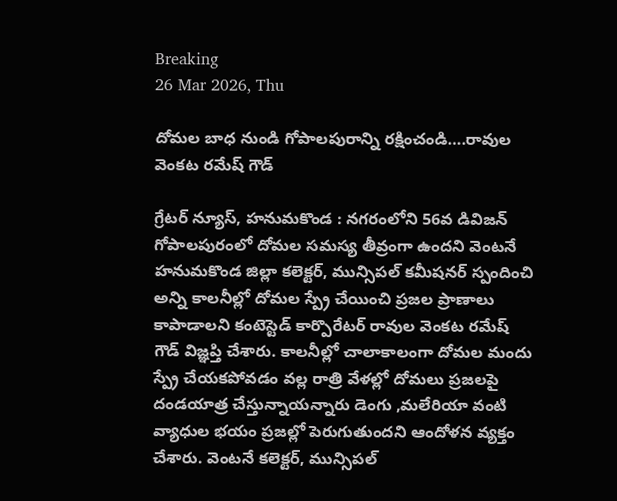Breaking
26 Mar 2026, Thu

దోమల బాధ నుండి గోపాలపురాన్ని రక్షించండి….రావుల వెంకట రమేష్ గౌడ్

గ్రేటర్ న్యూస్, హనుమకొండ : నగరంలోని 56వ డివిజన్ గోపాలపురంలో దోమల సమస్య తీవ్రంగా ఉందని వెంటనే హనుమకొండ జిల్లా కలెక్టర్, మున్సిపల్ కమీషనర్ స్పందించి అన్ని కాలనీల్లో దోమల స్ప్రే చేయించి ప్రజల ప్రాణాలు కాపాడాలని కంటెస్టెడ్ కార్పొరేటర్ రావుల వెంకట రమేష్ గౌడ్ విజ్ఞప్తి చేశారు. కాలనీల్లో చాలాకాలంగా దోమల మందు స్ప్రే చేయకపోవడం వల్ల రాత్రి వేళల్లో దోమలు ప్రజలపై దండయాత్ర చేస్తున్నాయన్నారు డెంగు ,మలేరియా వంటి వ్యాధుల భయం ప్రజల్లో పెరుగుతుందని ఆందోళన వ్యక్తం చేశారు. వెంటనే కలెక్టర్, మున్సిపల్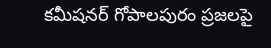కమీషనర్ గోపాలపురం ప్రజలపై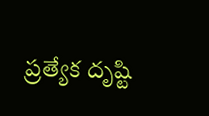ప్రత్యేక దృష్టి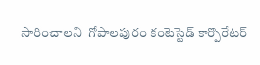సారించాలని  గోపాలపురం కంటెస్టెడ్ కార్పొరేటర్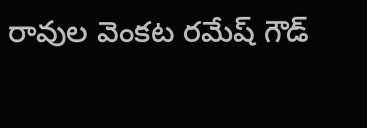రావుల వెంకట రమేష్ గౌడ్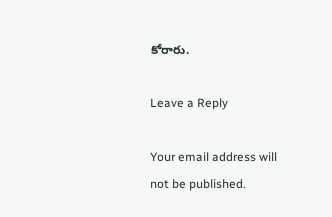కోరారు.

Leave a Reply

Your email address will not be published.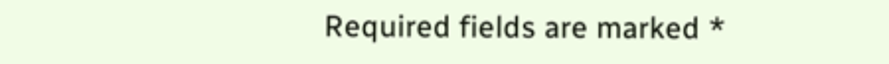Required fields are marked *